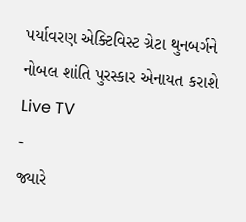પર્યાવરણ એક્ટિવિસ્ટ ગ્રેટા થુનબર્ગને નોબલ શાંતિ પુરસ્કાર એનાયત કરાશે
Live TV
-
જ્યારે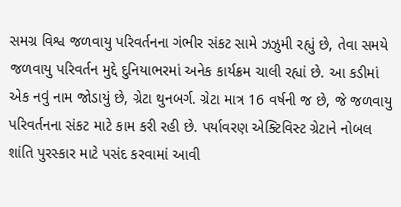સમગ્ર વિશ્વ જળવાયુ પરિવર્તનના ગંભીર સંકટ સામે ઝઝુમી રહ્યું છે, તેવા સમયે જળવાયુ પરિવર્તન મુદ્દે દુનિયાભરમાં અનેક કાર્યક્રમ ચાલી રહ્યાં છે. આ કડીમાં એક નવું નામ જોડાયું છે, ગ્રેટા થુનબર્ગ. ગ્રેટા માત્ર 16 વર્ષની જ છે, જે જળવાયુ પરિવર્તનના સંકટ માટે કામ કરી રહી છે. પર્યાવરણ એક્ટિવિસ્ટ ગ્રેટાને નોબલ શાંતિ પુરસ્કાર માટે પસંદ કરવામાં આવી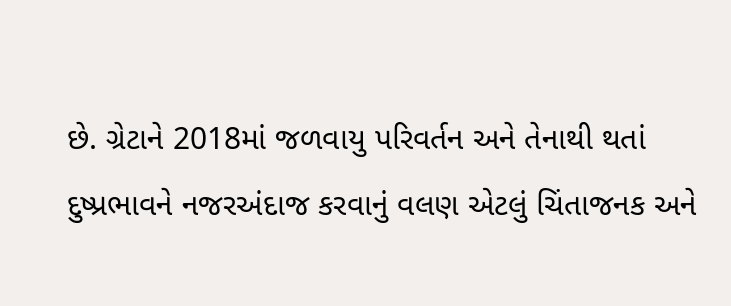છે. ગ્રેટાને 2018માં જળવાયુ પરિવર્તન અને તેનાથી થતાં દુષ્પ્રભાવને નજરઅંદાજ કરવાનું વલણ એટલું ચિંતાજનક અને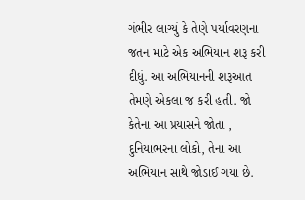ગંભીર લાગ્યું કે તેણે પર્યાવરણના જતન માટે એક અભિયાન શરૂ કરી દીધું. આ અભિયાનની શરૂઆત તેમણે એકલા જ કરી હતી. જો કેતેના આ પ્રયાસને જોતા , દુનિયાભરના લોકો, તેના આ અભિયાન સાથે જોડાઈ ગયા છે.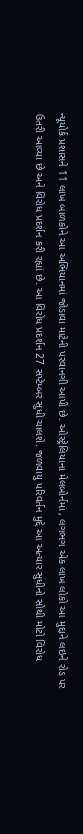ન્યૂયોર્ક પ્રશાસને 11 લાખ બાળકોને આ અભિયાનમાં જોડાવા માટેની પરવાનગી આપી છે. ઓસ્ટ્રેલિયાના મેલબોર્નમાં , લગભગ એક લાખ લોકો આ મુદ્દાને લઇને રોડ પર ઉતરી આવ્યા છે અને વિરોધ પ્રદર્શન કરી રહ્યાં છે. આ વિરોધ પ્રદર્શન 27 સપ્ટેમ્બર સુધી ચાલશે. જળવાયુ પરિવર્તન મુદ્દે આ અત્યાર સુધીનો સોથી મોટો વિરોધ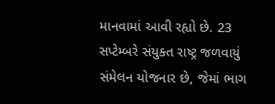માનવામાં આવી રહ્યો છે. 23 સપ્ટેમ્બરે સંયુક્ત રાષ્ટ્ર જળવાયું સંમેલન યોજનાર છે, જેમાં ભાગ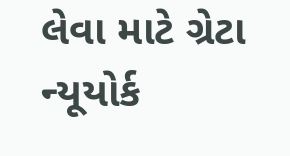લેવા માટે ગ્રેટા ન્યૂયોર્ક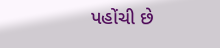પહોંચી છે